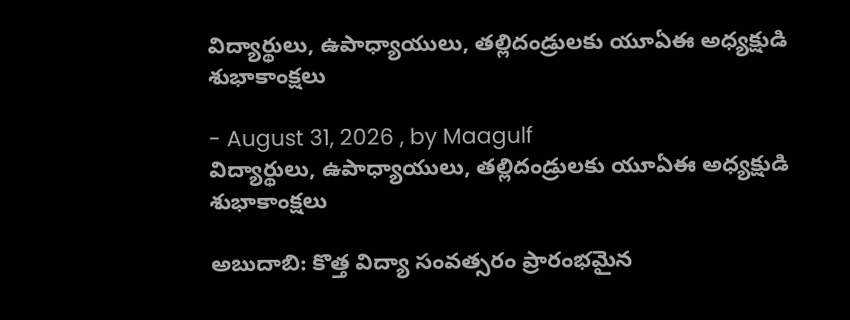విద్యార్థులు, ఉపాధ్యాయులు, తల్లిదండ్రులకు యూఏఈ అధ్యక్షుడి శుభాకాంక్షలు

- August 31, 2026 , by Maagulf
విద్యార్థులు, ఉపాధ్యాయులు, తల్లిదండ్రులకు యూఏఈ అధ్యక్షుడి శుభాకాంక్షలు

అబుదాబి: కొత్త విద్యా సంవత్సరం ప్రారంభమైన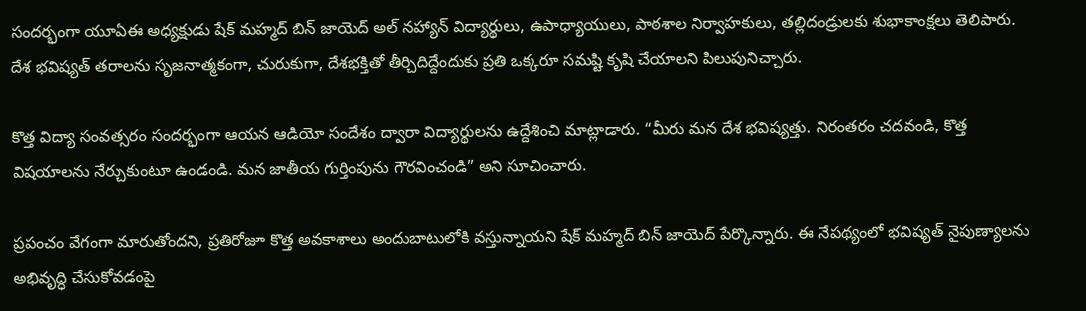సందర్భంగా యూఏఈ అధ్యక్షుడు షేక్ మహ్మద్ బిన్ జాయెద్ అల్ నహ్యాన్ విద్యార్థులు, ఉపాధ్యాయులు, పాఠశాల నిర్వాహకులు, తల్లిదండ్రులకు శుభాకాంక్షలు తెలిపారు. దేశ భవిష్యత్ తరాలను సృజనాత్మకంగా, చురుకుగా, దేశభక్తితో తీర్చిదిద్దేందుకు ప్రతి ఒక్కరూ సమష్టి కృషి చేయాలని పిలుపునిచ్చారు.

కొత్త విద్యా సంవత్సరం సందర్భంగా ఆయన ఆడియో సందేశం ద్వారా విద్యార్థులను ఉద్దేశించి మాట్లాడారు. “మీరు మన దేశ భవిష్యత్తు. నిరంతరం చదవండి, కొత్త విషయాలను నేర్చుకుంటూ ఉండండి. మన జాతీయ గుర్తింపును గౌరవించండి” అని సూచించారు.

ప్రపంచం వేగంగా మారుతోందని, ప్రతిరోజూ కొత్త అవకాశాలు అందుబాటులోకి వస్తున్నాయని షేక్ మహ్మద్ బిన్ జాయెద్ పేర్కొన్నారు. ఈ నేపథ్యంలో భవిష్యత్ నైపుణ్యాలను అభివృద్ధి చేసుకోవడంపై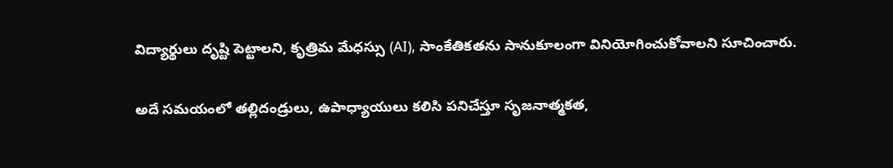విద్యార్థులు దృష్టి పెట్టాలని, కృత్రిమ మేధస్సు (AI), సాంకేతికతను సానుకూలంగా వినియోగించుకోవాలని సూచించారు.

అదే సమయంలో తల్లిదండ్రులు, ఉపాధ్యాయులు కలిసి పనిచేస్తూ సృజనాత్మకత,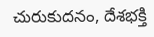చురుకుదనం, దేశభక్తి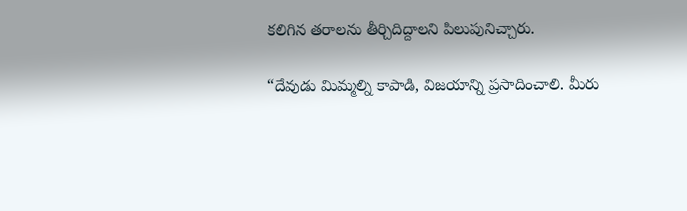కలిగిన తరాలను తీర్చిదిద్దాలని పిలుపునిచ్చారు.

“దేవుడు మిమ్మల్ని కాపాడి, విజయాన్ని ప్రసాదించాలి. మీరు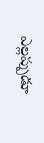ఎల్లప్పుడూ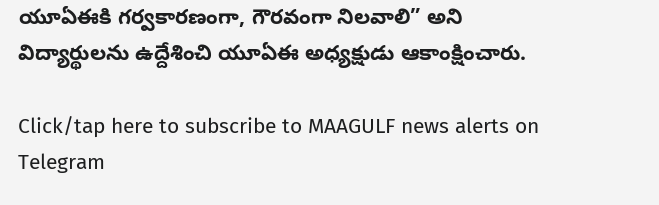యూఏఈకి గర్వకారణంగా, గౌరవంగా నిలవాలి” అని విద్యార్థులను ఉద్దేశించి యూఏఈ అధ్యక్షుడు ఆకాంక్షించారు.

Click/tap here to subscribe to MAAGULF news alerts on Telegram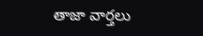తాజా వార్తలు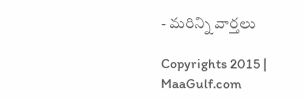- మరిన్ని వార్తలు

Copyrights 2015 | MaaGulf.com